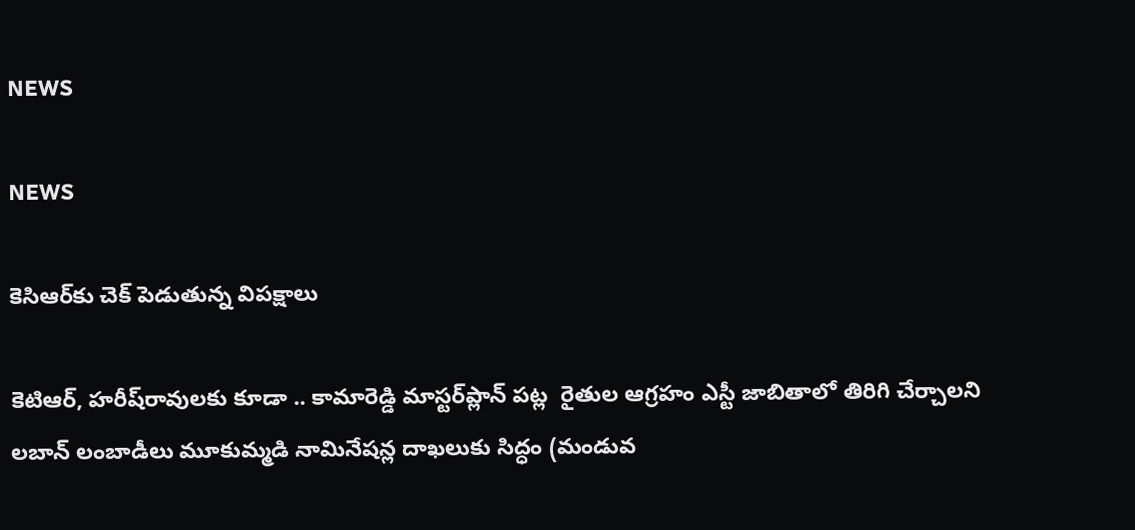NEWS

NEWS

కెసిఆర్‌కు చెక్‌ ‌పెడుతున్న విపక్షాలు

కెటిఆర్‌, హరీష్‌రావులకు కూడా .. కామారెడ్డి మాస్టర్‌ప్లాన్‌ ‌పట్ల  రైతుల ఆగ్రహం ఎస్టీ జాబితాలో తిరిగి చేర్చాలని లబాన్‌ ‌లంబాడీలు మూకుమ్మడి నామినేషన్ల దాఖలుకు సిద్ధం (మండువ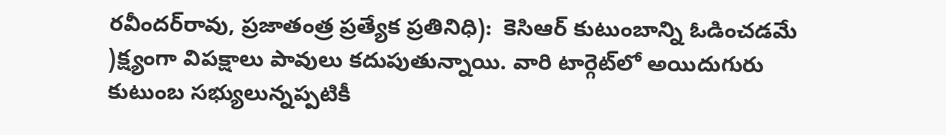రవీందర్‌రావు, ప్రజాతంత్ర ప్రత్యేక ప్రతినిధి):  కెసిఆర్‌ ‌కుటుంబాన్ని ఓడించడమే )క్ష్యంగా విపక్షాలు పావులు కదుపుతున్నాయి. వారి టార్గెట్‌లో అయిదుగురు కుటుంబ సభ్యులున్నప్పటికీ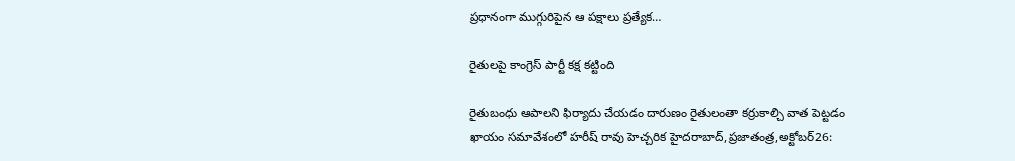ప్రధానంగా ముగ్గురిపైన ఆ పక్షాలు ప్రత్యేక…

రైతులపై కాంగ్రెస్‌ ‌పార్టీ కక్ష కట్టింది

రైతుబంధు ఆపాలని ఫిర్యాదు చేయడం దారుణం రైతులంతా కర్రుకాల్చి వాత పెట్టడం ఖాయం సమావేశంలో హరీష్‌ ‌రావు హెచ్చరిక హైదరాబాద్‌,ప్రజాతంత్ర,అక్టోబర్‌26: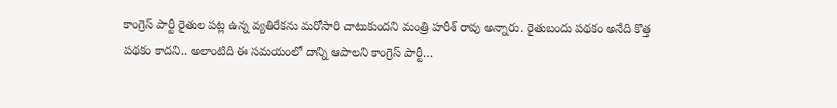కాంగ్రెస్‌ ‌పార్టీ రైతుల పట్ల ఉన్న వ్యతిరేకను మరోసారి చాటుకుందని మంత్రి హరీశ్‌ ‌రావు అన్నారు. రైతుబందు పథకం అనేది కొత్త పథకం కాదని.. అలాంటిది ఈ సమయంలో దాన్ని ఆపాలని కాంగ్రెస్‌ ‌పార్టీ…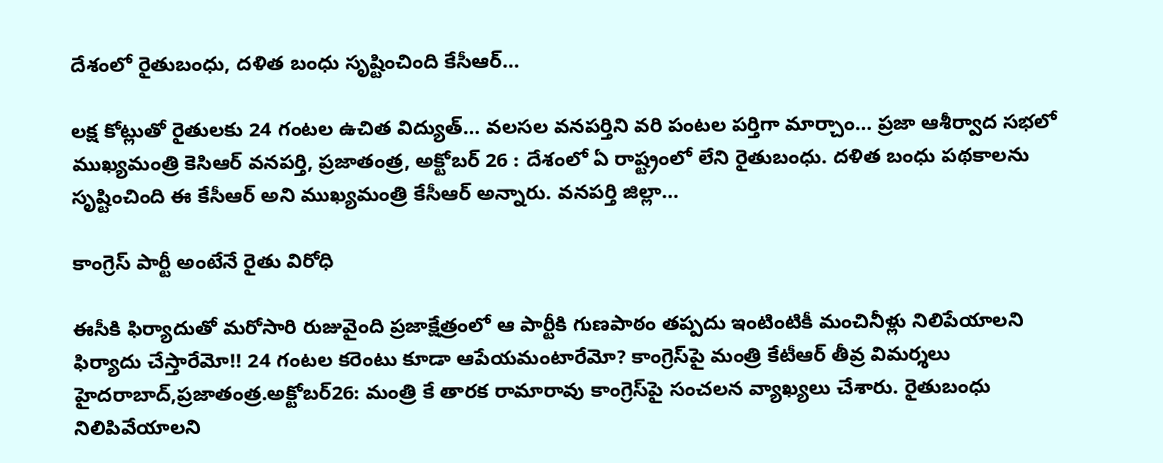దేశంలో రైతుబంధు, దళిత బంధు సృష్టించింది కేసీఆర్‌…

లక్ష కోట్లుతో రైతులకు 24 గంటల ఉచిత విద్యుత్‌… వలసల వనపర్తిని వరి పంటల పర్తిగా మార్చాం… ప్రజా ఆశీర్వాద సభలో ముఖ్యమంత్రి కెసిఆర్‌ ‌వనపర్తి, ప్రజాతంత్ర, అక్టోబర్‌ 26 : దేశంలో ఏ రాష్ట్రంలో లేని రైతుబంధు. దళిత బంధు పథకాలను సృష్టించింది ఈ కేసీఆర్‌ అని ముఖ్యమంత్రి కేసీఆర్‌ అన్నారు. వనపర్తి జిల్లా…

కాంగ్రెస్‌ ‌పార్టీ అంటేనే రైతు విరోధి

ఈసీకి ఫిర్యాదుతో మరోసారి రుజువైంది ప్రజాక్షేత్రంలో ఆ పార్టీకి గుణపాఠం తప్పదు ఇంటింటికీ మంచినీళ్లు నిలిపేయాలని ఫిర్యాదు చేస్తారేమో!! 24 గంటల కరెంటు కూడా ఆపేయమంటారేమో? కాంగ్రెస్‌పై మంత్రి కేటీఆర్‌ ‌తీవ్ర విమర్శలు హైదరాబాద్‌,ప్రజాతంత్ర.అక్టోబర్‌26: మంత్రి కే తారక రామారావు కాంగ్రెస్‌పై సంచలన వ్యాఖ్యలు చేశారు. రైతుబంధు నిలిపివేయాలని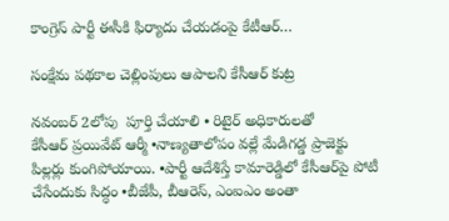కాంగ్రెస్‌ ‌పార్టీ ఈసీకి ఫిర్యాదు చేయడంపై కేటీఆర్‌…

సంక్షేమ పథకాల చెల్లింపులు ఆపాలని కేసీఆర్‌ ‌కుట్ర

నవంబర్‌ 2లోపు  పూర్తి చేయాలి • రిటైర్‌ అధికారులతో కేసీఆర్‌ ‌ప్రయివేట్‌ ఆర్మీ •నాణ్యతాలోపం వల్లే మేడిగడ్డ ప్రాజెక్టు పిల్లర్లు కుంగిపోయాయి. •పార్టీ ఆదేశిస్తే కామారెడ్డిలో కేసీఆర్‌పై పోటీ చేసేందుకు సిద్ధం •బీజేపీ, బీఆరెస్‌, ఎంఐఎం అం‌తా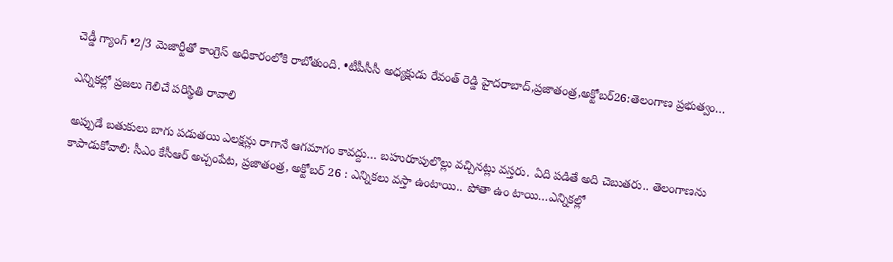చెడ్డీ గ్యాంగ్‌ •2/3 మెజార్టీతో కాంగ్రెస్‌ అధికారంలోకి రాబోతుంది. •టీపీసీసీ అధ్యక్షుడు రేవంత్‌ ‌రెడ్డి హైదరాబాద్‌,ప్రజాతంత్ర,అక్టోబర్‌26:తెలంగాణ ప్రభుత్వం…

ఎన్నికల్లో ప్రజలు గెలిచే పరిస్థితి రావాలి

అప్పుడే బతుకులు బాగు పడుతయి ఎలక్షన్లు రాగానే ఆగమాగం కావద్దు… బహురూపులొల్లు వచ్చినట్లు వస్తరు. ఏది పడితే అది చెబుతరు.. తెలంగాణను కాపాడుకోవాలి: సీఎం కేసీఆర్‌ అచ్చంపేట, ప్రజాతంత్ర, అక్టోబర్‌ 26 : ఎన్నికలు వస్తా ఉంటాయి.. పోతా ఉం టాయి…ఎన్నికల్లో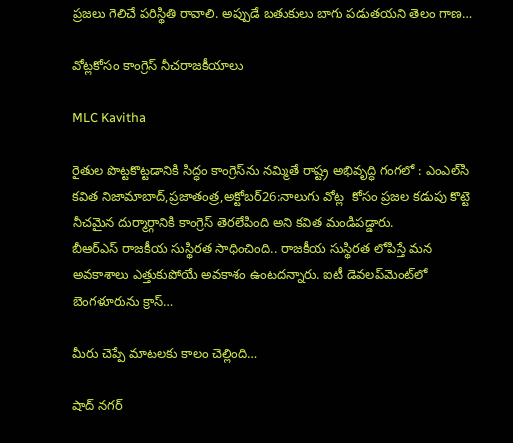ప్రజలు గెలిచే పరిస్థితి రావాలి. అప్పుడే బతుకులు బాగు పడుతయని తెలం గాణ…

వోట్లకోసం కాంగ్రెస్‌ ‌నీచరాజకీయాలు

MLC Kavitha

రైతుల పొట్టకొట్టడానికి సిద్ధం కాంగ్రెస్‌ను నమ్మితే రాష్ట్ర అభివృద్ధి గంగలో : ఎంఎల్‌సి కవిత నిజామాబాద్‌,ప్రజాతంత్ర,అక్టోబర్‌26:నాలుగు వోట్ల  కోసం ప్రజల కడుపు కొట్టె నీచమైన దుర్మార్గానికి కాంగ్రెస్‌ ‌తెరలేపింది అని కవిత మండిపడ్డారు. బీఆర్‌ఎస్‌ ‌రాజకీయ సుస్థిరత సాధించింది.. రాజకీయ సుస్థిరత లోపిస్తే మన అవకాశాలు ఎత్తుకుపోయే అవకాశం ఉంటదన్నారు. ఐటీ డెవలప్‌మెంట్‌లో బెంగళూరును క్రాస్‌…

మీరు చెప్పే మాటలకు కాలం చెల్లింది…

షాద్ నగర్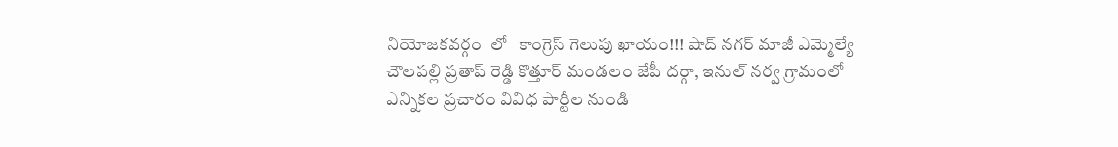నియోజకవర్గం  లో   కాంగ్రెస్ గెలుపు ఖాయం!!! షాద్ నగర్ మాజీ ఎమ్మెల్యే చౌలపల్లి ప్రతాప్ రెడ్డి కొత్తూర్ మండలం జేపీ దర్గా, ఇనుల్ నర్వ గ్రామంలో ఎన్నికల ప్రచారం వివిధ పార్టీల నుండి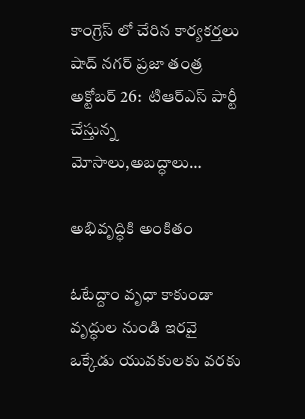కాంగ్రెస్ లో చేరిన కార్యకర్తలు షాద్ నగర్ ప్రజా తంత్ర అక్టోబర్ 26:  టిఆర్ఎస్ పార్టీ  చేస్తున్న మోసాలు,అబద్ధాలు…

అభివృద్ధికి అంకితం

ఓటేద్దాం వృధా కాకుండా వృద్ధుల నుండి ఇరవై ఒక్కేడు యువకులకు వరకు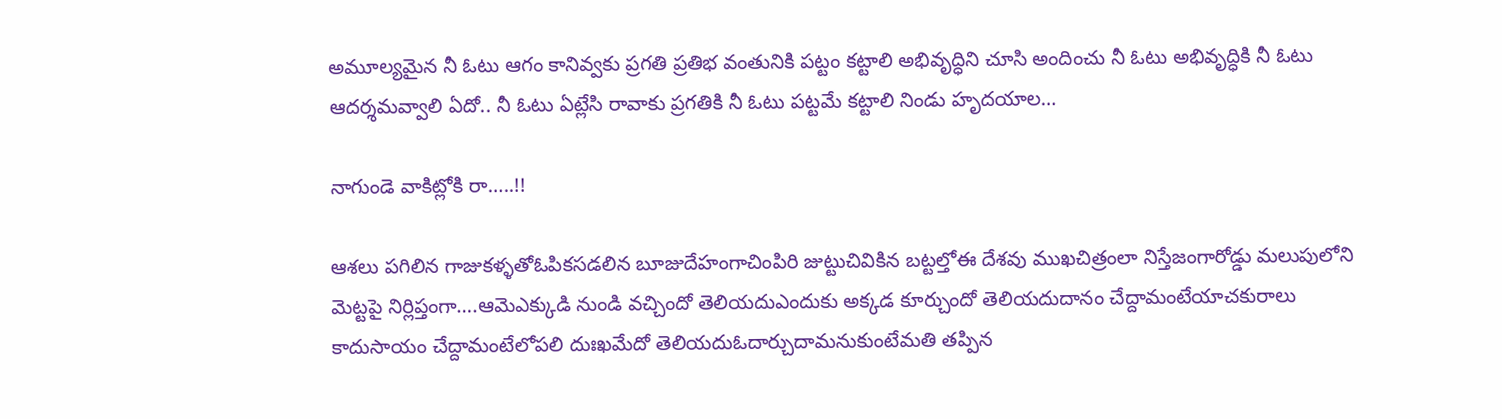అమూల్యమైన నీ ఓటు ఆగం కానివ్వకు ప్రగతి ప్రతిభ వంతునికి పట్టం కట్టాలి అభివృద్ధిని చూసి అందించు నీ ఓటు అభివృద్ధికి నీ ఓటు ఆదర్శమవ్వాలి ఏదో.. నీ ఓటు ఏట్లేసి రావాకు ప్రగతికి నీ ఓటు పట్టమే కట్టాలి నిండు హృదయాల…

నాగుండె వాకిట్లోకి రా…..!!

ఆశలు పగిలిన గాజుకళ్ళతోఓపికసడలిన బూజుదేహంగాచింపిరి జుట్టుచివికిన బట్టల్తోఈ దేశవు ముఖచిత్రంలా నిస్తేజంగారోడ్డు మలుపులోని మెట్టపై నిర్లిప్తంగా….ఆమెఎక్కుడి నుండి వచ్చిందో తెలియదుఎందుకు అక్కడ కూర్చుందో తెలియదుదానం చేద్దామంటేయాచకురాలు కాదుసాయం చేద్దామంటేలోపలి దుఃఖమేదో తెలియదుఓదార్చుదామనుకుంటేమతి తప్పిన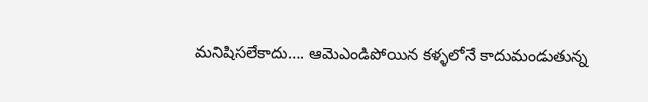మనిషిసలేకాదు…. ఆమెఎండిపోయిన కళ్ళలోనే కాదుమండుతున్న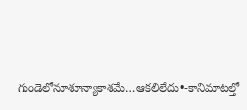గుండెలోనూశూన్యాకాశమే…ఆకలిలేదు•-కానిమాటల్తో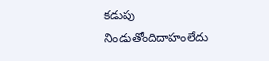కడుపు నిండుతోందిదాహంలేదు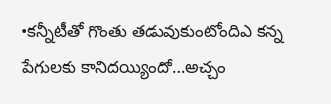•కన్నీటీతో గొంతు తడువుకుంటోందిఎ కన్న పేగులకు కానిదయ్యిందో…అచ్చం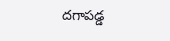దగాపడ్డ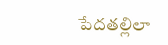పేదతల్లిలా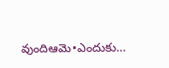వుందిఆమె•ఎందుకు…